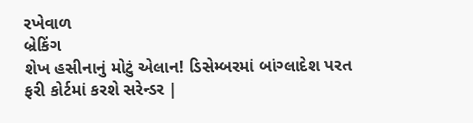રખેવાળ
બ્રેકિંગ
શેખ હસીનાનું મોટું એલાન! ડિસેમ્બરમાં બાંગ્લાદેશ પરત ફરી કોર્ટમાં કરશે સરેન્ડર |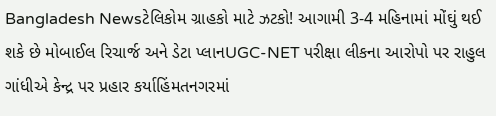Bangladesh Newsટેલિકોમ ગ્રાહકો માટે ઝટકો! આગામી 3-4 મહિનામાં મોંઘું થઈ શકે છે મોબાઈલ રિચાર્જ અને ડેટા પ્લાનUGC-NET પરીક્ષા લીકના આરોપો પર રાહુલ ગાંધીએ કેન્દ્ર પર પ્રહાર કર્યાહિંમતનગરમાં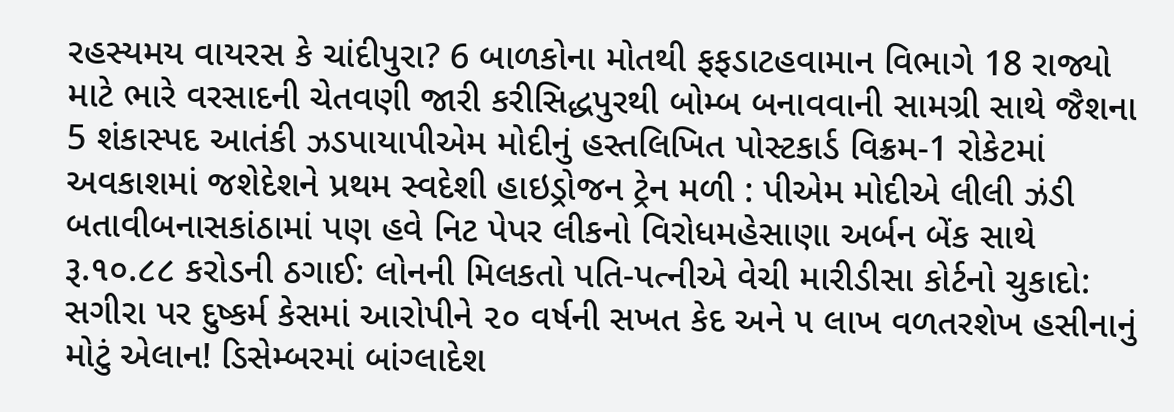રહસ્યમય વાયરસ કે ચાંદીપુરા? 6 બાળકોના મોતથી ફફડાટહવામાન વિભાગે 18 રાજ્યો માટે ભારે વરસાદની ચેતવણી જારી કરીસિદ્ધપુરથી બોમ્બ બનાવવાની સામગ્રી સાથે જૈશના 5 શંકાસ્પદ આતંકી ઝડપાયાપીએમ મોદીનું હસ્તલિખિત પોસ્ટકાર્ડ વિક્રમ-1 રોકેટમાં અવકાશમાં જશેદેશને પ્રથમ સ્વદેશી હાઇડ્રોજન ટ્રેન મળી : પીએમ મોદીએ લીલી ઝંડી બતાવીબનાસકાંઠામાં પણ હવે નિટ પેપર લીકનો વિરોધમહેસાણા અર્બન બેંક સાથે રૂ.૧૦.૮૮ કરોડની ઠગાઈ: લોનની મિલકતો પતિ-પત્નીએ વેચી મારીડીસા કોર્ટનો ચુકાદો: સગીરા પર દુષ્કર્મ કેસમાં આરોપીને ૨૦ વર્ષની સખત કેદ અને ૫ લાખ વળતરશેખ હસીનાનું મોટું એલાન! ડિસેમ્બરમાં બાંગ્લાદેશ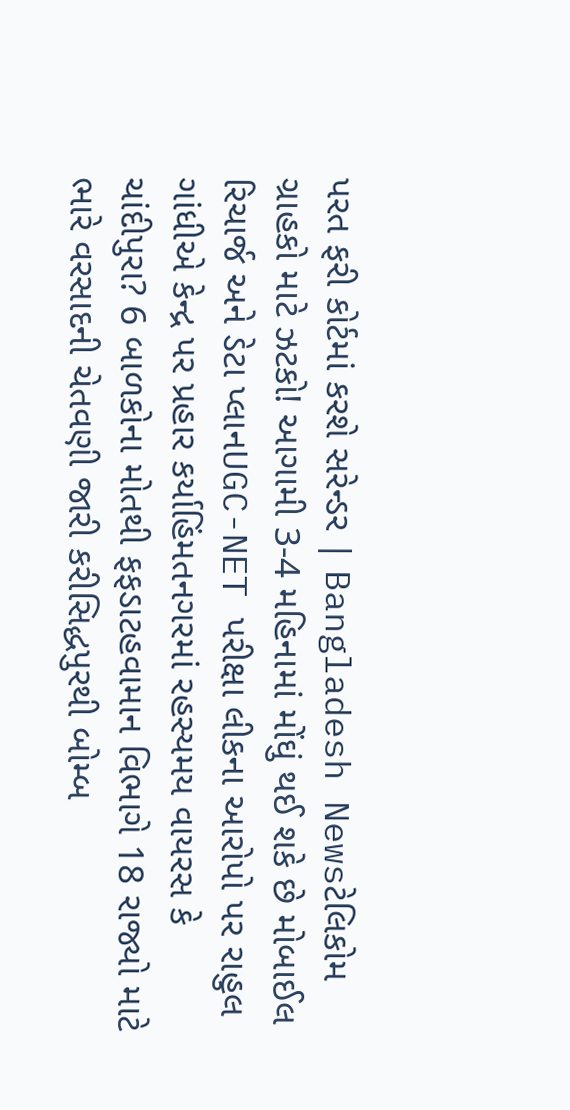પરત ફરી કોર્ટમાં કરશે સરેન્ડર | Bangladesh Newsટેલિકોમ ગ્રાહકો માટે ઝટકો! આગામી 3-4 મહિનામાં મોંઘું થઈ શકે છે મોબાઈલ રિચાર્જ અને ડેટા પ્લાનUGC-NET પરીક્ષા લીકના આરોપો પર રાહુલ ગાંધીએ કેન્દ્ર પર પ્રહાર કર્યાહિંમતનગરમાં રહસ્યમય વાયરસ કે ચાંદીપુરા? 6 બાળકોના મોતથી ફફડાટહવામાન વિભાગે 18 રાજ્યો માટે ભારે વરસાદની ચેતવણી જારી કરીસિદ્ધપુરથી બોમ્બ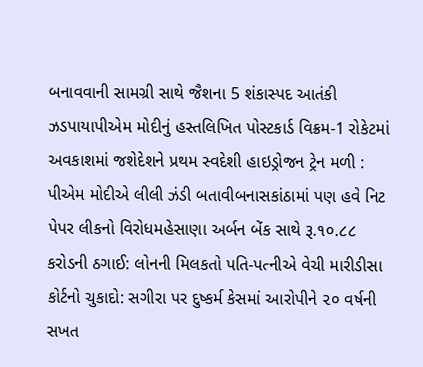બનાવવાની સામગ્રી સાથે જૈશના 5 શંકાસ્પદ આતંકી ઝડપાયાપીએમ મોદીનું હસ્તલિખિત પોસ્ટકાર્ડ વિક્રમ-1 રોકેટમાં અવકાશમાં જશેદેશને પ્રથમ સ્વદેશી હાઇડ્રોજન ટ્રેન મળી : પીએમ મોદીએ લીલી ઝંડી બતાવીબનાસકાંઠામાં પણ હવે નિટ પેપર લીકનો વિરોધમહેસાણા અર્બન બેંક સાથે રૂ.૧૦.૮૮ કરોડની ઠગાઈ: લોનની મિલકતો પતિ-પત્નીએ વેચી મારીડીસા કોર્ટનો ચુકાદો: સગીરા પર દુષ્કર્મ કેસમાં આરોપીને ૨૦ વર્ષની સખત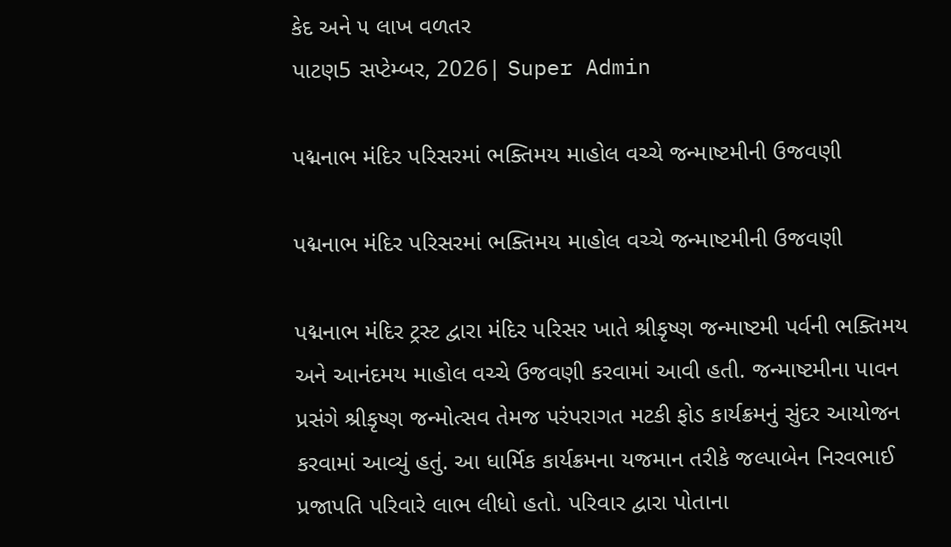કેદ અને ૫ લાખ વળતર
પાટણ5 સપ્ટેમ્બર, 2026| Super Admin

પદ્મનાભ મંદિર પરિસરમાં ભક્તિમય માહોલ વચ્ચે જન્માષ્ટમીની ઉજવણી

પદ્મનાભ મંદિર પરિસરમાં ભક્તિમય માહોલ વચ્ચે જન્માષ્ટમીની ઉજવણી

પદ્મનાભ મંદિર ટ્રસ્ટ દ્વારા મંદિર પરિસર ખાતે શ્રીકૃષ્ણ જન્માષ્ટમી પર્વની ભક્તિમય અને આનંદમય માહોલ વચ્ચે ઉજવણી કરવામાં આવી હતી. જન્માષ્ટમીના પાવન પ્રસંગે શ્રીકૃષ્ણ જન્મોત્સવ તેમજ પરંપરાગત મટકી ફોડ કાર્યક્રમનું સુંદર આયોજન કરવામાં આવ્યું હતું. આ ધાર્મિક કાર્યક્રમના યજમાન તરીકે જલ્પાબેન નિરવભાઈ પ્રજાપતિ પરિવારે લાભ લીધો હતો. પરિવાર દ્વારા પોતાના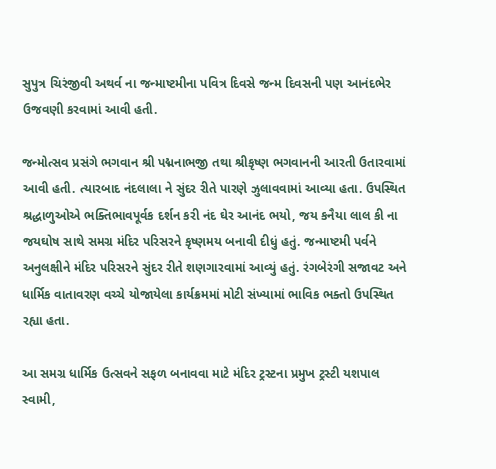સુપુત્ર ચિરંજીવી અથર્વ ના જન્માષ્ટમીના પવિત્ર દિવસે જન્મ દિવસની પણ આનંદભેર ઉજવણી કરવામાં આવી હતી.

જન્મોત્સવ પ્રસંગે ભગવાન શ્રી પદ્મનાભજી તથા શ્રીકૃષ્ણ ભગવાનની આરતી ઉતારવામાં આવી હતી. ત્યારબાદ નંદલાલા ને સુંદર રીતે પારણે ઝુલાવવામાં આવ્યા હતા. ઉપસ્થિત શ્રદ્ધાળુઓએ ભક્તિભાવપૂર્વક દર્શન કરી નંદ ઘેર આનંદ ભયો, જય કનૈયા લાલ કી ના જયઘોષ સાથે સમગ્ર મંદિર પરિસરને કૃષ્ણમય બનાવી દીધું હતું. જન્માષ્ટમી પર્વને અનુલક્ષીને મંદિર પરિસરને સુંદર રીતે શણગારવામાં આવ્યું હતું. રંગબેરંગી સજાવટ અને ધાર્મિક વાતાવરણ વચ્ચે યોજાયેલા કાર્યક્રમમાં મોટી સંખ્યામાં ભાવિક ભક્તો ઉપસ્થિત રહ્યા હતા.

આ સમગ્ર ધાર્મિક ઉત્સવને સફળ બનાવવા માટે મંદિર ટ્રસ્ટના પ્રમુખ ટ્રસ્ટી યશપાલ સ્વામી,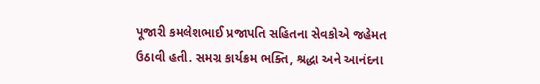પૂજારી કમલેશભાઈ પ્રજાપતિ સહિતના સેવકોએ જહેમત ઉઠાવી હતી. સમગ્ર કાર્યક્રમ ભક્તિ, શ્રદ્ધા અને આનંદના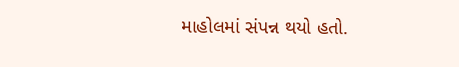માહોલમાં સંપન્ન થયો હતો.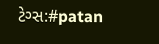ટેગ્સ:#patan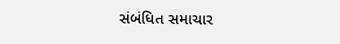સંબંધિત સમાચાર